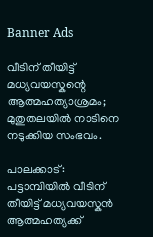Banner Ads

വീടിന് തീയിട്ട് മധ്യവയസ്കന്റെ ആത്മഹത്യാശ്രമം; മുതുതലയിൽ നാടിനെ നടുക്കിയ സംഭവം.

പാലക്കാട്: പട്ടാമ്പിയിൽ വീടിന് തീയിട്ട് മധ്യവയസ്കൻ ആത്മഹത്യക്ക്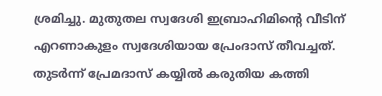ശ്രമിച്ചു. മുതുതല സ്വദേശി ഇബ്രാഹിമിന്റെ വീടിന് എറണാകുളം സ്വദേശിയായ പ്രേംദാസ് തീവച്ചത്. തുടർന്ന് പ്രേമദാസ് കയ്യിൽ കരുതിയ കത്തി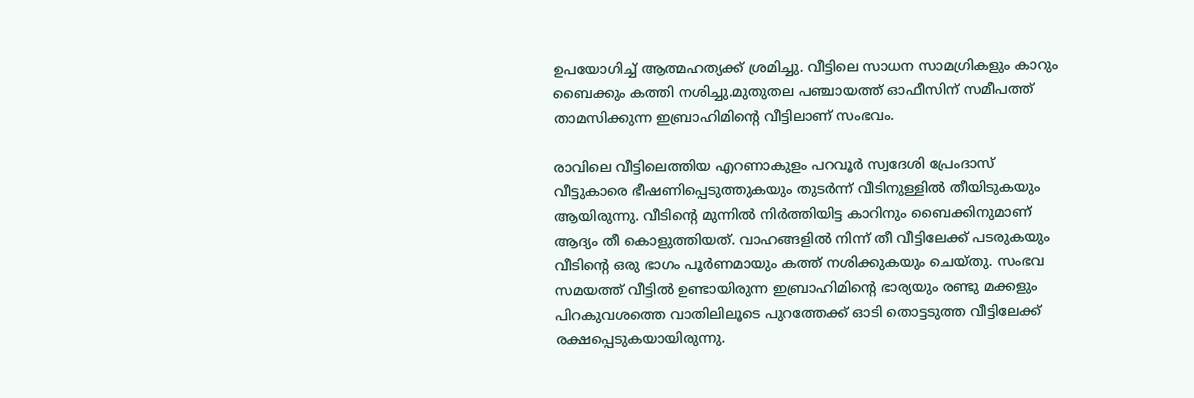ഉപയോഗിച്ച് ആത്മഹത്യക്ക് ശ്രമിച്ചു. വീട്ടിലെ സാധന സാമഗ്രികളും കാറും ബൈക്കും കത്തി നശിച്ചു.മുതുതല പഞ്ചായത്ത് ഓഫീസിന് സമീപത്ത് താമസിക്കുന്ന ഇബ്രാഹിമിന്റെ വീട്ടിലാണ് സംഭവം.

രാവിലെ വീട്ടിലെത്തിയ എറണാകുളം പറവൂർ സ്വദേശി പ്രേംദാസ് വീട്ടുകാരെ ഭീഷണിപ്പെടുത്തുകയും തുടർന്ന് വീടിനുള്ളിൽ തീയിടുകയും ആയിരുന്നു. വീടിന്റെ മുന്നിൽ നിർത്തിയിട്ട കാറിനും ബൈക്കിനുമാണ് ആദ്യം തീ കൊളുത്തിയത്. വാഹങ്ങളിൽ നിന്ന് തീ വീട്ടിലേക്ക് പടരുകയും വീടിന്റെ ഒരു ഭാഗം പൂർണമായും കത്ത് നശിക്കുകയും ചെയ്തു. സംഭവ സമയത്ത് വീട്ടിൽ ഉണ്ടായിരുന്ന ഇബ്രാഹിമിന്റെ ഭാര്യയും രണ്ടു മക്കളും പിറകുവശത്തെ വാതിലിലൂടെ പുറത്തേക്ക് ഓടി തൊട്ടടുത്ത വീട്ടിലേക്ക് രക്ഷപ്പെടുകയായിരുന്നു.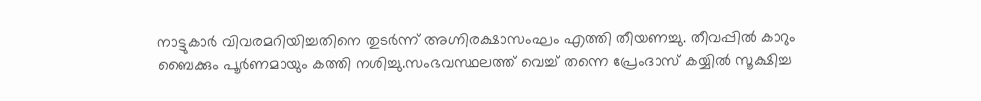നാട്ടുകാർ വിവരമറിയിച്ചതിനെ തുടർന്ന് അഗ്നിരക്ഷാസംഘം എത്തി തീയണച്ചു. തീവപ്പിൽ കാറും ബൈക്കും പൂർണമായും കത്തി നശിച്ചു.സംഭവസ്ഥലത്ത് വെച്ച് തന്നെ പ്രേംദാസ് കയ്യിൽ സൂക്ഷിച്ച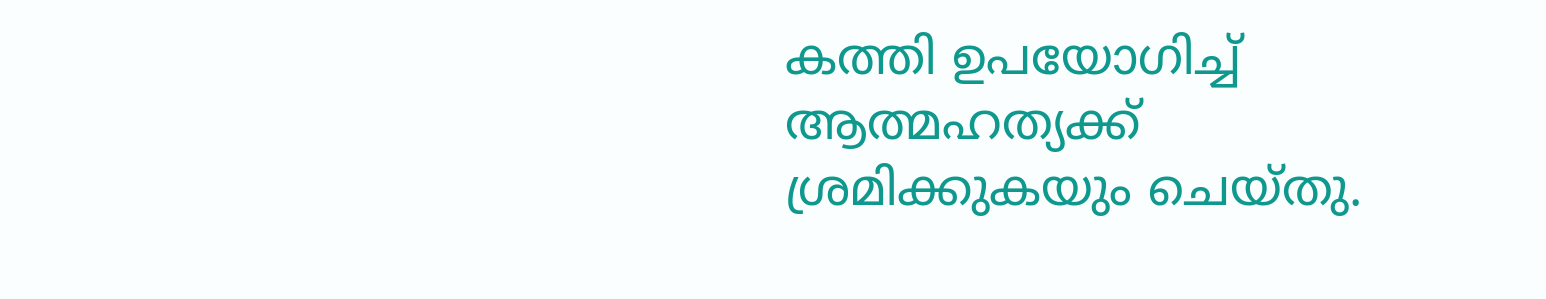കത്തി ഉപയോഗിച്ച് ആത്മഹത്യക്ക് ശ്രമിക്കുകയും ചെയ്തു.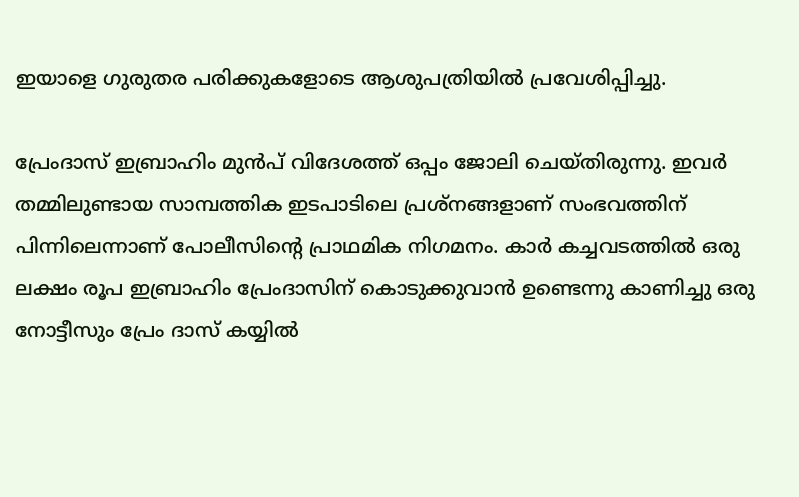ഇയാളെ ഗുരുതര പരിക്കുകളോടെ ആശുപത്രിയിൽ പ്രവേശിപ്പിച്ചു.

പ്രേംദാസ് ഇബ്രാഹിം മുൻപ് വിദേശത്ത് ഒപ്പം ജോലി ചെയ്തിരുന്നു. ഇവർ തമ്മിലുണ്ടായ സാമ്പത്തിക ഇടപാടിലെ പ്രശ്നങ്ങളാണ് സംഭവത്തിന് പിന്നിലെന്നാണ് പോലീസിന്റെ പ്രാഥമിക നിഗമനം. കാർ കച്ചവടത്തിൽ ഒരു ലക്ഷം രൂപ ഇബ്രാഹിം പ്രേംദാസിന് കൊടുക്കുവാൻ ഉണ്ടെന്നു കാണിച്ചു ഒരു നോട്ടീസും പ്രേം ദാസ് കയ്യിൽ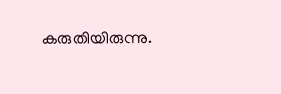കരുതിയിരുന്നു.